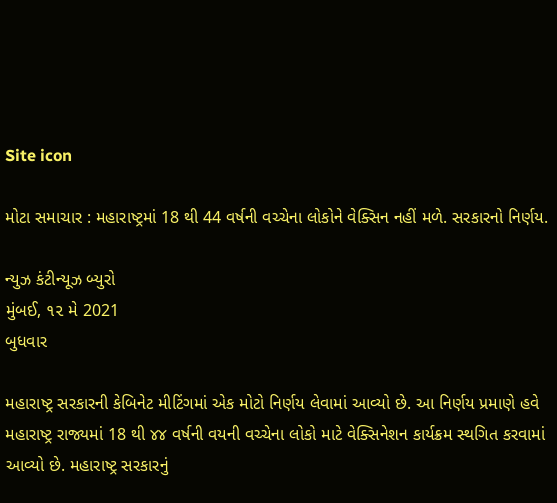Site icon

મોટા સમાચાર : મહારાષ્ટ્રમાં 18 થી 44 વર્ષની વચ્ચેના લોકોને વેક્સિન નહીં મળે. સરકારનો નિર્ણય.

ન્યુઝ કંટીન્યૂઝ બ્યુરો
મુંબઈ, ૧૨ મે 2021
બુધવાર

મહારાષ્ટ્ર સરકારની કેબિનેટ મીટિંગમાં એક મોટો નિર્ણય લેવામાં આવ્યો છે. આ નિર્ણય પ્રમાણે હવે મહારાષ્ટ્ર રાજ્યમાં 18 થી ૪૪ વર્ષની વયની વચ્ચેના લોકો માટે વેક્સિનેશન કાર્યક્રમ સ્થગિત કરવામાં આવ્યો છે. મહારાષ્ટ્ર સરકારનું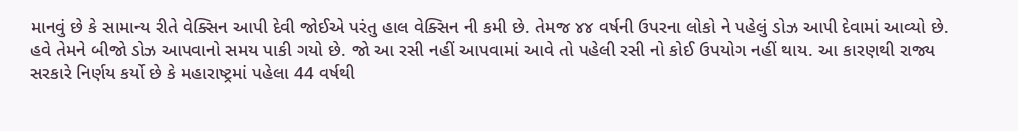માનવું છે કે સામાન્ય રીતે વેક્સિન આપી દેવી જોઈએ પરંતુ હાલ વેક્સિન ની કમી છે. તેમજ ૪૪ વર્ષની ઉપરના લોકો ને પહેલું ડોઝ આપી દેવામાં આવ્યો છે. હવે તેમને બીજો ડોઝ આપવાનો સમય પાકી ગયો છે. જો આ રસી નહીં આપવામાં આવે તો પહેલી રસી નો કોઈ ઉપયોગ નહીં થાય. આ કારણથી રાજ્ય સરકારે નિર્ણય કર્યો છે કે મહારાષ્ટ્રમાં પહેલા 44 વર્ષથી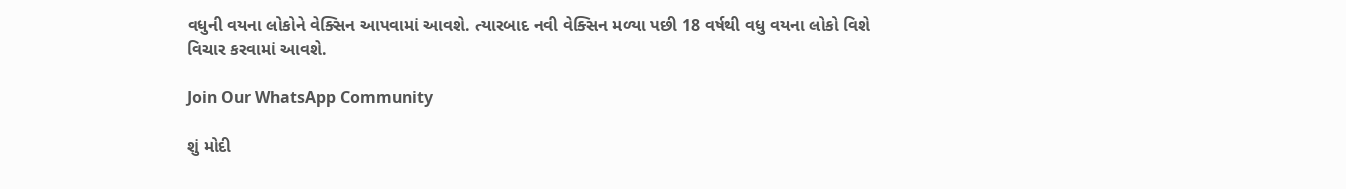વધુની વયના લોકોને વેક્સિન આપવામાં આવશે. ત્યારબાદ નવી વેક્સિન મળ્યા પછી 18 વર્ષથી વધુ વયના લોકો વિશે વિચાર કરવામાં આવશે.

Join Our WhatsApp Community

શું મોદી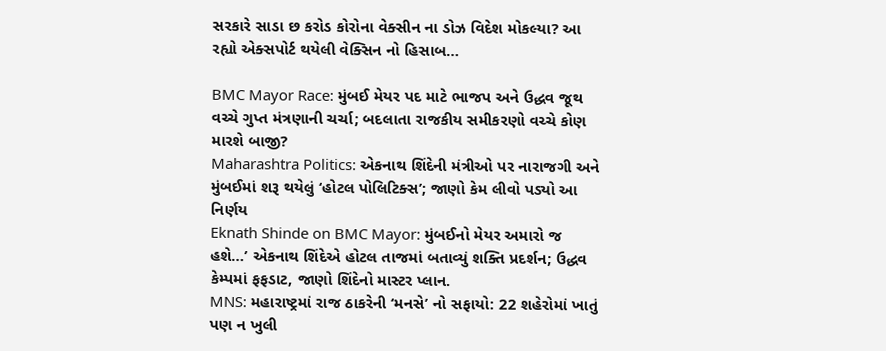સરકારે સાડા છ કરોડ કોરોના વેક્સીન ના ડોઝ વિદેશ મોકલ્યા? આ રહ્યો એક્સપોર્ટ થયેલી વેક્સિન નો હિસાબ…

BMC Mayor Race: મુંબઈ મેયર પદ માટે ભાજપ અને ઉદ્ધવ જૂથ વચ્ચે ગુપ્ત મંત્રણાની ચર્ચા; બદલાતા રાજકીય સમીકરણો વચ્ચે કોણ મારશે બાજી?
Maharashtra Politics: એકનાથ શિંદેની મંત્રીઓ પર નારાજગી અને મુંબઈમાં શરૂ થયેલું ‘હોટલ પોલિટિક્સ’; જાણો કેમ લીવો પડ્યો આ નિર્ણય
Eknath Shinde on BMC Mayor: મુંબઈનો મેયર અમારો જ હશે…’ એકનાથ શિંદેએ હોટલ તાજમાં બતાવ્યું શક્તિ પ્રદર્શન; ઉદ્ધવ કેમ્પમાં ફફડાટ, જાણો શિંદેનો માસ્ટર પ્લાન.
MNS: મહારાષ્ટ્રમાં રાજ ઠાકરેની ‘મનસે’ નો સફાયો: 22 શહેરોમાં ખાતું પણ ન ખુલી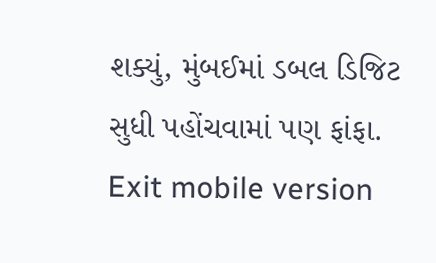શક્યું, મુંબઈમાં ડબલ ડિજિટ સુધી પહોંચવામાં પણ ફાંફા.
Exit mobile version